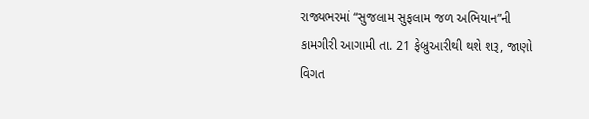રાજ્યભરમાં “સુજલામ સુફલામ જળ અભિયાન”ની કામગીરી આગામી તા. 21 ફેબ્રુઆરીથી થશે શરૂ, જાણો વિગત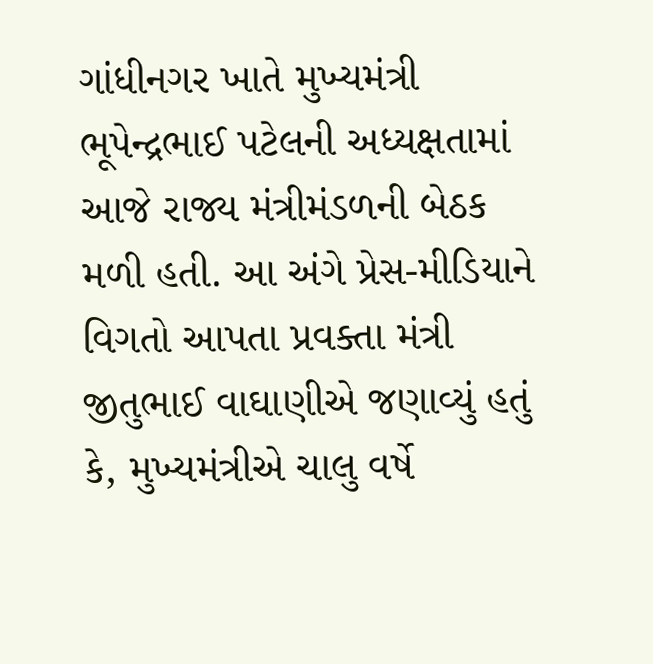ગાંધીનગર ખાતે મુખ્યમંત્રી ભૂપેન્દ્રભાઈ પટેલની અધ્યક્ષતામાં આજે રાજ્ય મંત્રીમંડળની બેઠક મળી હતી. આ અંગે પ્રેસ-મીડિયાને વિગતો આપતા પ્રવક્તા મંત્રી જીતુભાઈ વાઘાણીએ જણાવ્યું હતું કે, મુખ્યમંત્રીએ ચાલુ વર્ષે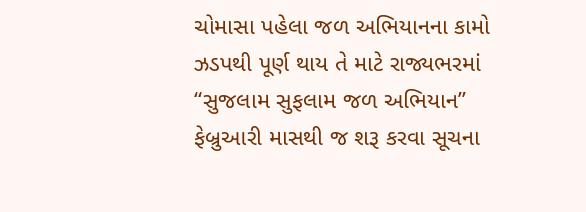ચોમાસા પહેલા જળ અભિયાનના કામો ઝડપથી પૂર્ણ થાય તે માટે રાજ્યભરમાં “સુજલામ સુફલામ જળ અભિયાન” ફેબ્રુઆરી માસથી જ શરૂ કરવા સૂચના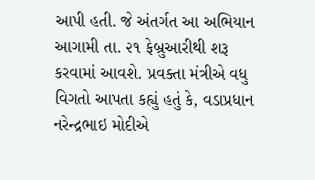આપી હતી. જે અંતર્ગત આ અભિયાન આગામી તા. ૨૧ ફેબ્રુઆરીથી શરૂ કરવામાં આવશે. પ્રવક્તા મંત્રીએ વધુ વિગતો આપતા કહ્યું હતું કે, વડાપ્રધાન નરેન્દ્રભાઇ મોદીએ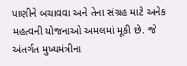પાણીને બચાવવા અને તેના સંગ્રહ માટે અનેક મહત્વની યોજનાઓ અમલમાં મૂકી છે. જે અંતર્ગત મુખ્યમંત્રીના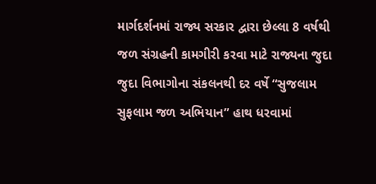માર્ગદર્શનમાં રાજ્ય સરકાર દ્વારા છેલ્લા 8 વર્ષથી જળ સંગ્રહની કામગીરી કરવા માટે રાજ્યના જુદા જુદા વિભાગોના સંકલનથી દર વર્ષે “સુજલામ સુફલામ જળ અભિયાન” હાથ ધરવામાં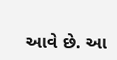આવે છે. આ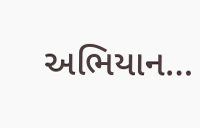અભિયાન…